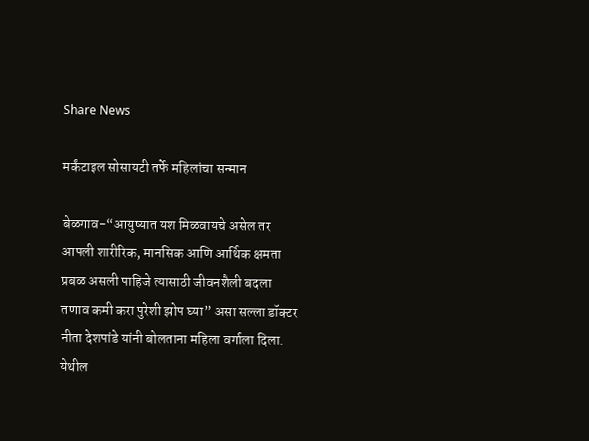Share News

मर्कंटाइल सोसायटी तर्फे महिलांचा सन्मान

बेळगाव-“आयुष्यात यश मिळवायचे असेल तर आपली शारीरिक, मानसिक आणि आर्थिक क्षमता प्रबळ असली पाहिजे त्यासाठी जीवनशैली बदला तणाव कमी करा पुरेशी झोप घ्या” असा सल्ला डॉक्टर नीता देशपांडे यांनी बोलताना महिला वर्गाला दिला.
येथील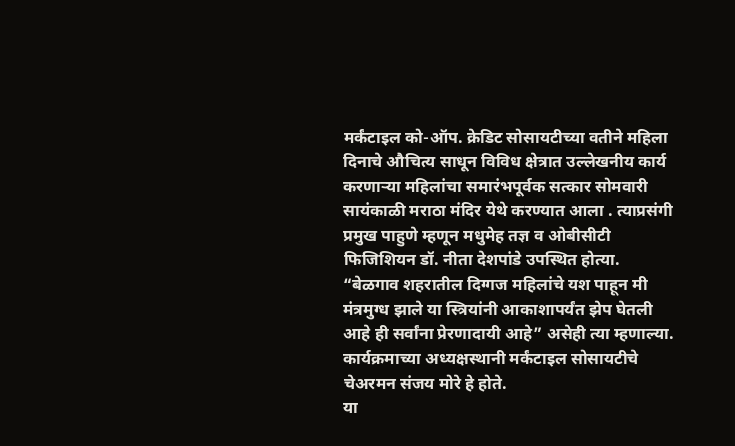मर्कंटाइल को-ऑप. क्रेडिट सोसायटीच्या वतीने महिला दिनाचे औचित्य साधून विविध क्षेत्रात उल्लेखनीय कार्य करणाऱ्या महिलांचा समारंभपूर्वक सत्कार सोमवारी सायंकाळी मराठा मंदिर येथे करण्यात आला . त्याप्रसंगी प्रमुख पाहुणे म्हणून मधुमेह तज्ञ व ओबीसीटी फिजिशियन डॉ. नीता देशपांडे उपस्थित होत्या.
“बेळगाव शहरातील दिग्गज महिलांचे यश पाहून मी मंत्रमुग्ध झाले या स्त्रियांनी आकाशापर्यंत झेप घेतली आहे ही सर्वांना प्रेरणादायी आहे” असेही त्या म्हणाल्या. कार्यक्रमाच्या अध्यक्षस्थानी मर्कंटाइल सोसायटीचे चेअरमन संजय मोरे हे होते.
या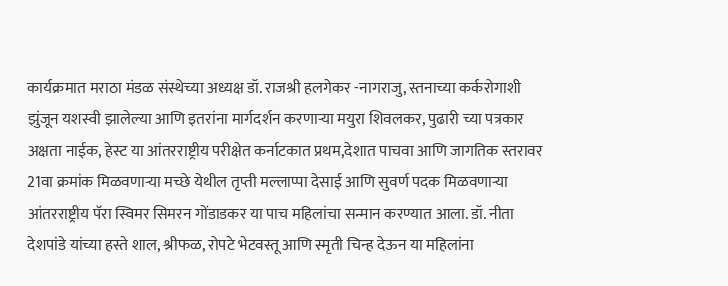कार्यक्रमात मराठा मंडळ संस्थेच्या अध्यक्ष डॉ. राजश्री हलगेकर -नागराजु, स्तनाच्या कर्करोगाशी झुंजून यशस्वी झालेल्या आणि इतरांना मार्गदर्शन करणाऱ्या मयुरा शिवलकर, पुढारी च्या पत्रकार अक्षता नाईक, हेस्ट या आंतरराष्ट्रीय परीक्षेत कर्नाटकात प्रथम,देशात पाचवा आणि जागतिक स्तरावर 21वा क्रमांक मिळवणाऱ्या मच्छे येथील तृप्ती मल्लाप्पा देसाई आणि सुवर्ण पदक मिळवणाऱ्या आंतरराष्ट्रीय पॅरा स्विमर सिमरन गोंडाडकर या पाच महिलांचा सन्मान करण्यात आला. डॉ. नीता देशपांडे यांच्या हस्ते शाल, श्रीफळ, रोपटे भेटवस्तू आणि स्मृती चिन्ह देऊन या महिलांना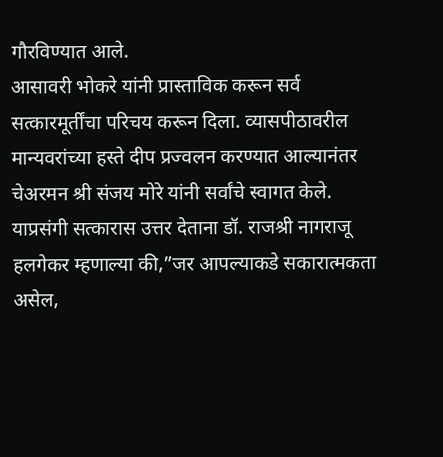गौरविण्यात आले.
आसावरी भोकरे यांनी प्रास्ताविक करून सर्व सत्कारमूर्तींचा परिचय करून दिला. व्यासपीठावरील मान्यवरांच्या हस्ते दीप प्रज्वलन करण्यात आल्यानंतर चेअरमन श्री संजय मोरे यांनी सर्वांचे स्वागत केले.
याप्रसंगी सत्कारास उत्तर देताना डॉ. राजश्री नागराजू हलगेकर म्हणाल्या की,”जर आपल्याकडे सकारात्मकता असेल,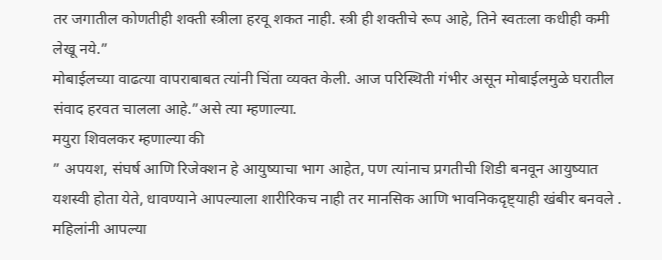तर जगातील कोणतीही शक्ती स्त्रीला हरवू शकत नाही. स्त्री ही शक्तीचे रूप आहे, तिने स्वतःला कधीही कमी लेखू नये.”
मोबाईलच्या वाढत्या वापराबाबत त्यांनी चिंता व्यक्त केली. आज परिस्थिती गंभीर असून मोबाईलमुळे घरातील संवाद हरवत चालला आहे.”असे त्या म्हणाल्या.
मयुरा शिवलकर म्हणाल्या की
” अपयश, संघर्ष आणि रिजेक्शन हे आयुष्याचा भाग आहेत, पण त्यांनाच प्रगतीची शिडी बनवून आयुष्यात यशस्वी होता येते, धावण्याने आपल्याला शारीरिकच नाही तर मानसिक आणि भावनिकदृष्ट्याही खंबीर बनवले . महिलांनी आपल्या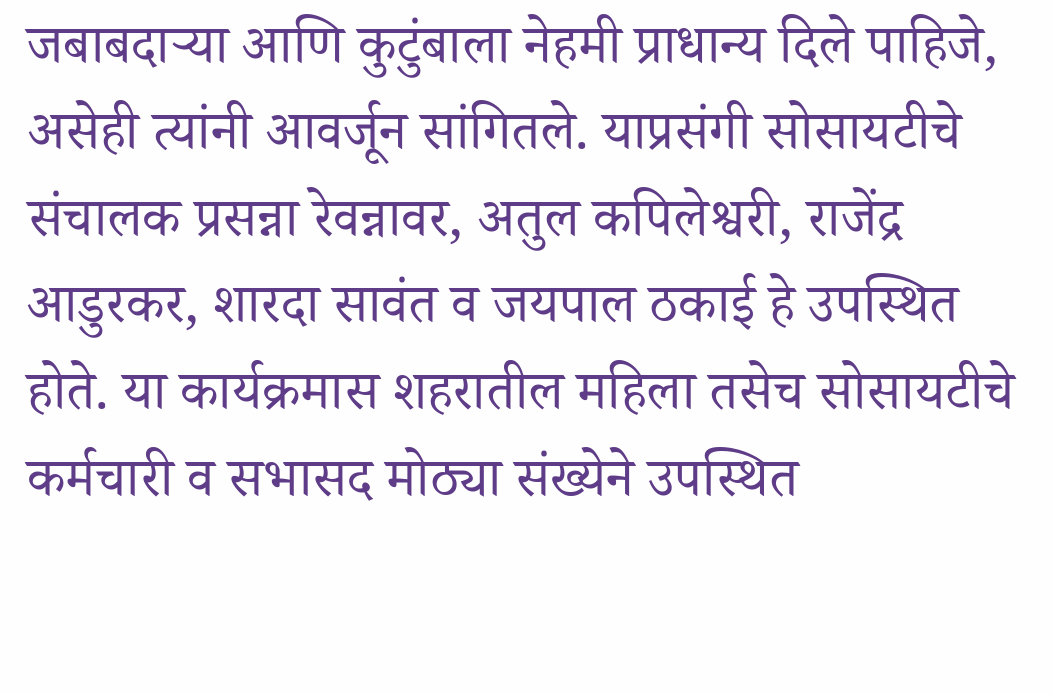जबाबदाऱ्या आणि कुटुंबाला नेहमी प्राधान्य दिले पाहिजे, असेही त्यांनी आवर्जून सांगितले. याप्रसंगी सोसायटीचे संचालक प्रसन्ना रेवन्नावर, अतुल कपिलेश्वरी, राजेंद्र आडुरकर, शारदा सावंत व जयपाल ठकाई हे उपस्थित होते. या कार्यक्रमास शहरातील महिला तसेच सोसायटीचे कर्मचारी व सभासद मोठ्या संख्येने उपस्थित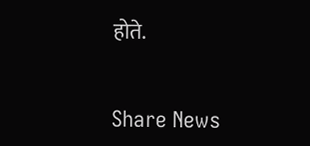होते.


Share News